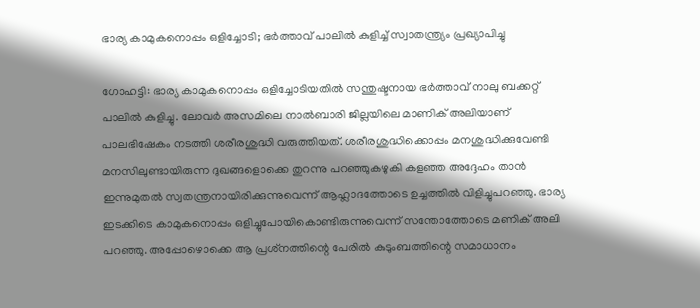ഭാര്യ കാമുകനൊപ്പം ഒളിച്ചോടി; ഭര്‍ത്താവ് പാലില്‍ കുളിച്ച് സ്വാതന്ത്ര്യം പ്രഖ്യാപിച്ചു

ഗോഹട്ടി: ഭാര്യ കാമുകനൊപ്പം ഒളിച്ചോടിയതില്‍ സന്തുഷ്ടനായ ഭര്‍ത്താവ് നാലു ബക്കറ്റ് പാലില്‍ കുളിച്ചു. ലോവര്‍ അസമിലെ നാല്‍ബാരി ജില്ലയിലെ മാണിക് അലിയാണ് പാലഭിഷേകം നടത്തി ശരീരശുദ്ധി വരുത്തിയത്. ശരീരശുദ്ധിക്കൊപ്പം മനശുദ്ധിക്കുവേണ്ടി മനസിലുണ്ടായിരുന്ന ദുഖങ്ങളൊക്കെ തുറന്നു പറഞ്ഞുകഴുകി കളഞ്ഞ അദ്ദേഹം താന്‍ ഇന്നുമുതല്‍ സ്വതന്ത്രനായിരിക്കുന്നുവെന്ന് ആഹ്ലാദത്തോടെ ഉച്ചത്തില്‍ വിളിച്ചുപറഞ്ഞു. ഭാര്യ ഇടക്കിടെ കാമുകനൊപ്പം ഒളിച്ചുപോയികൊണ്ടിരുന്നുവെന്ന് സന്തോത്തോടെ മണിക് അലി പറഞ്ഞു. അപ്പോഴൊക്കെ ആ പ്രശ്‌നത്തിന്റെ പേരില്‍ കുടുംബത്തിന്റെ സമാധാനം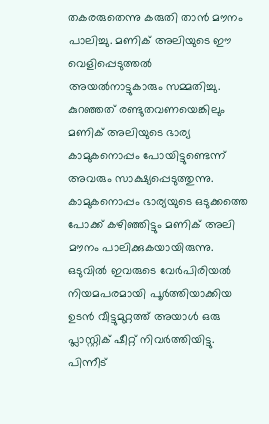തകരരുതെന്നു കരുതി താന്‍ മൗനം പാലിച്ചു. മണിക് അലിയുടെ ഈ വെളിപ്പെടുത്തല്‍ അയല്‍നാട്ടുകാരും സമ്മതിച്ചു. കുറഞ്ഞത് രണ്ടുതവണയെങ്കിലും മണിക് അലിയുടെ ഭാര്യ കാമുകനൊപ്പം പോയിട്ടുണ്ടെന്ന് അവരും സാക്ഷ്യപ്പെടുത്തുന്നു. കാമുകനൊപ്പം ഭാര്യയുടെ ഒടുക്കത്തെ പോക്ക് കഴിഞ്ഞിട്ടും മണിക് അലി മൗനം പാലിക്കുകയായിരുന്നു. ഒടുവില്‍ ഇവരുടെ വേര്‍പിരിയല്‍ നിയമപരമായി പൂര്‍ത്തിയാക്കിയ ഉടന്‍ വീട്ടുമുറ്റത്ത് അയാള്‍ ഒരു പ്ലാസ്റ്റിക് ഷീറ്റ് നിവര്‍ത്തിയിട്ടു. പിന്നീട്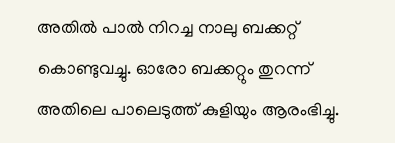അതില്‍ പാല്‍ നിറച്ച നാലു ബക്കറ്റ് കൊണ്ടുവച്ചു. ഓരോ ബക്കറ്റും തുറന്ന് അതിലെ പാലെടുത്ത് കുളിയും ആരംഭിച്ചു.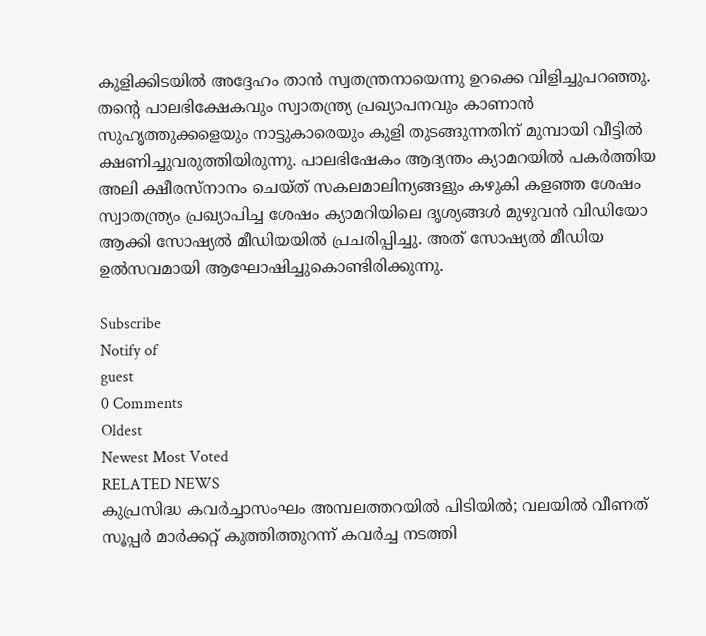കുളിക്കിടയില്‍ അദ്ദേഹം താന്‍ സ്വതന്ത്രനായെന്നു ഉറക്കെ വിളിച്ചുപറഞ്ഞു. തന്റെ പാലഭിക്ഷേകവും സ്വാതന്ത്ര്യ പ്രഖ്യാപനവും കാണാന്‍ സുഹൃത്തുക്കളെയും നാട്ടുകാരെയും കുളി തുടങ്ങുന്നതിന് മുമ്പായി വീട്ടില്‍ ക്ഷണിച്ചുവരുത്തിയിരുന്നു. പാലഭിഷേകം ആദ്യന്തം ക്യാമറയില്‍ പകര്‍ത്തിയ അലി ക്ഷീരസ്‌നാനം ചെയ്ത് സകലമാലിന്യങ്ങളും കഴുകി കളഞ്ഞ ശേഷം സ്വാതന്ത്ര്യം പ്രഖ്യാപിച്ച ശേഷം ക്യാമറിയിലെ ദൃശ്യങ്ങള്‍ മുഴുവന്‍ വിഡിയോ ആക്കി സോഷ്യല്‍ മീഡിയയില്‍ പ്രചരിപ്പിച്ചു. അത് സോഷ്യല്‍ മീഡിയ ഉല്‍സവമായി ആഘോഷിച്ചുകൊണ്ടിരിക്കുന്നു.

Subscribe
Notify of
guest
0 Comments
Oldest
Newest Most Voted
RELATED NEWS
കുപ്രസിദ്ധ കവര്‍ച്ചാസംഘം അമ്പലത്തറയില്‍ പിടിയില്‍; വലയില്‍ വീണത് സൂപ്പര്‍ മാര്‍ക്കറ്റ് കുത്തിത്തുറന്ന് കവര്‍ച്ച നടത്തി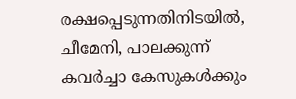രക്ഷപ്പെടുന്നതിനിടയില്‍, ചീമേനി, പാലക്കുന്ന് കവര്‍ച്ചാ കേസുകള്‍ക്കും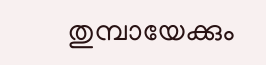തുമ്പായേക്കും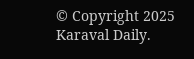© Copyright 2025 Karaval Daily.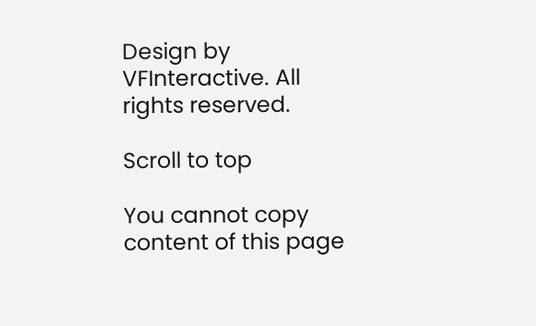Design by VFInteractive. All rights reserved.

Scroll to top

You cannot copy content of this page